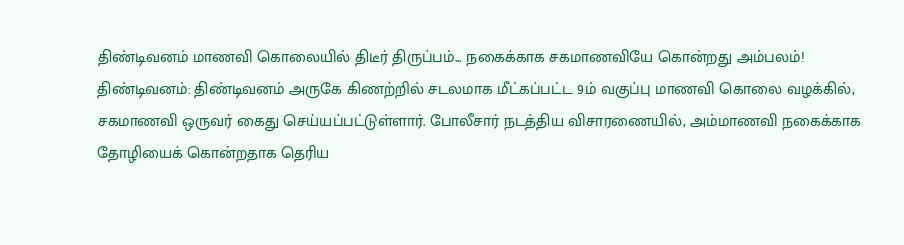திண்டிவனம் மாணவி கொலையில் திடீர் திருப்பம்... நகைக்காக சகமாணவியே கொன்றது அம்பலம்!
திண்டிவனம்: திண்டிவனம் அருகே கிணற்றில் சடலமாக மீட்கப்பட்ட 9ம் வகுப்பு மாணவி கொலை வழக்கில், சகமாணவி ஒருவர் கைது செய்யப்பட்டுள்ளார். போலீசார் நடத்திய விசாரணையில், அம்மாணவி நகைக்காக தோழியைக் கொன்றதாக தெரிய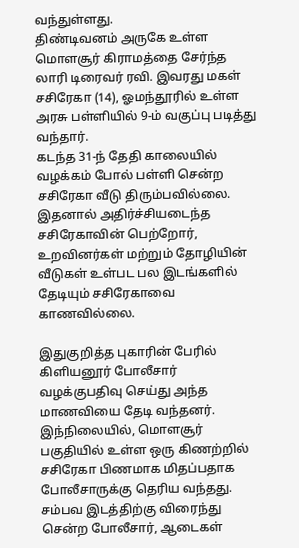வந்துள்ளது.
திண்டிவனம் அருகே உள்ள மொளசூர் கிராமத்தை சேர்ந்த லாரி டிரைவர் ரவி. இவரது மகள் சசிரேகா (14), ஓமந்தூரில் உள்ள அரசு பள்ளியில் 9-ம் வகுப்பு படித்து வந்தார்.
கடந்த 31-ந் தேதி காலையில் வழக்கம் போல் பள்ளி சென்ற சசிரேகா வீடு திரும்பவில்லை. இதனால் அதிர்ச்சியடைந்த சசிரேகாவின் பெற்றோர், உறவினர்கள் மற்றும் தோழியின் வீடுகள் உள்பட பல இடங்களில் தேடியும் சசிரேகாவை காணவில்லை.

இதுகுறித்த புகாரின் பேரில் கிளியனூர் போலீசார் வழக்குபதிவு செய்து அந்த மாணவியை தேடி வந்தனர். இந்நிலையில், மொளசூர் பகுதியில் உள்ள ஒரு கிணற்றில் சசிரேகா பிணமாக மிதப்பதாக போலீசாருக்கு தெரிய வந்தது.
சம்பவ இடத்திற்கு விரைந்து சென்ற போலீசார், ஆடைகள்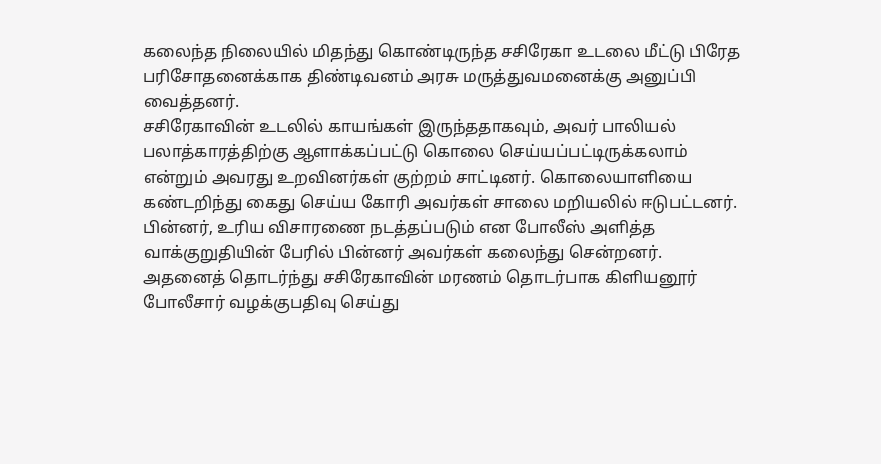கலைந்த நிலையில் மிதந்து கொண்டிருந்த சசிரேகா உடலை மீட்டு பிரேத பரிசோதனைக்காக திண்டிவனம் அரசு மருத்துவமனைக்கு அனுப்பி வைத்தனர்.
சசிரேகாவின் உடலில் காயங்கள் இருந்ததாகவும், அவர் பாலியல் பலாத்காரத்திற்கு ஆளாக்கப்பட்டு கொலை செய்யப்பட்டிருக்கலாம் என்றும் அவரது உறவினர்கள் குற்றம் சாட்டினர். கொலையாளியை கண்டறிந்து கைது செய்ய கோரி அவர்கள் சாலை மறியலில் ஈடுபட்டனர். பின்னர், உரிய விசாரணை நடத்தப்படும் என போலீஸ் அளித்த வாக்குறுதியின் பேரில் பின்னர் அவர்கள் கலைந்து சென்றனர்.
அதனைத் தொடர்ந்து சசிரேகாவின் மரணம் தொடர்பாக கிளியனூர் போலீசார் வழக்குபதிவு செய்து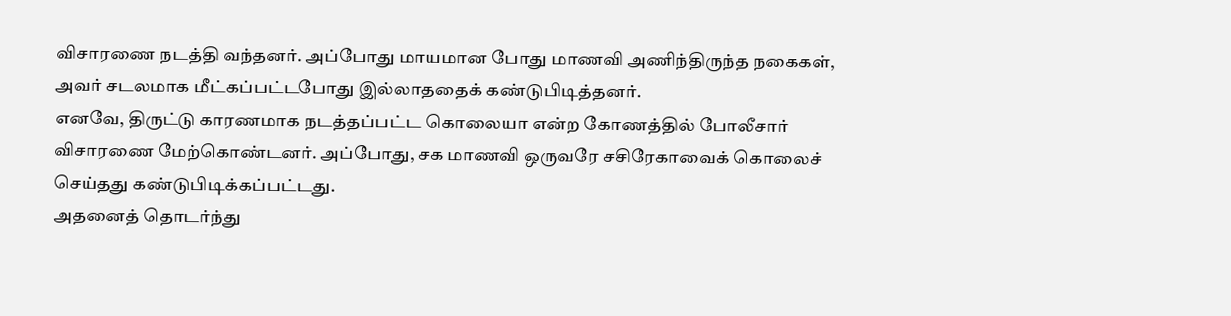விசாரணை நடத்தி வந்தனர். அப்போது மாயமான போது மாணவி அணிந்திருந்த நகைகள், அவர் சடலமாக மீட்கப்பட்டபோது இல்லாததைக் கண்டுபிடித்தனர்.
எனவே, திருட்டு காரணமாக நடத்தப்பட்ட கொலையா என்ற கோணத்தில் போலீசார் விசாரணை மேற்கொண்டனர். அப்போது, சக மாணவி ஒருவரே சசிரேகாவைக் கொலைச் செய்தது கண்டுபிடிக்கப்பட்டது.
அதனைத் தொடர்ந்து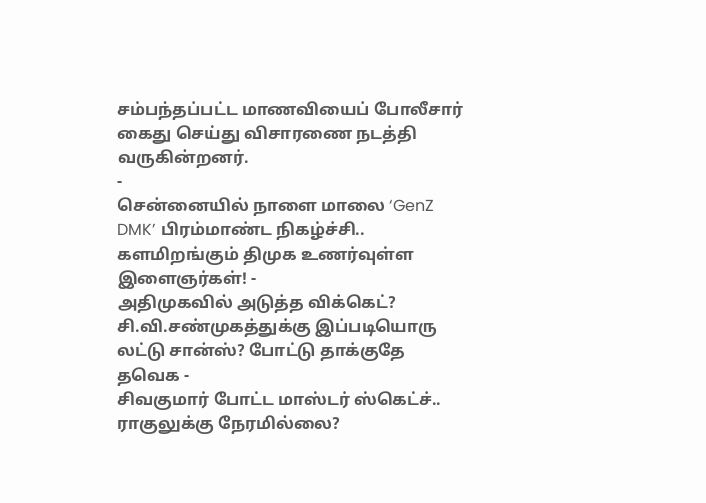சம்பந்தப்பட்ட மாணவியைப் போலீசார் கைது செய்து விசாரணை நடத்தி வருகின்றனர்.
-
சென்னையில் நாளை மாலை ‘GenZ DMK’ பிரம்மாண்ட நிகழ்ச்சி.. களமிறங்கும் திமுக உணர்வுள்ள இளைஞர்கள்! -
அதிமுகவில் அடுத்த விக்கெட்? சி.வி.சண்முகத்துக்கு இப்படியொரு லட்டு சான்ஸ்? போட்டு தாக்குதே தவெக -
சிவகுமார் போட்ட மாஸ்டர் ஸ்கெட்ச்.. ராகுலுக்கு நேரமில்லை?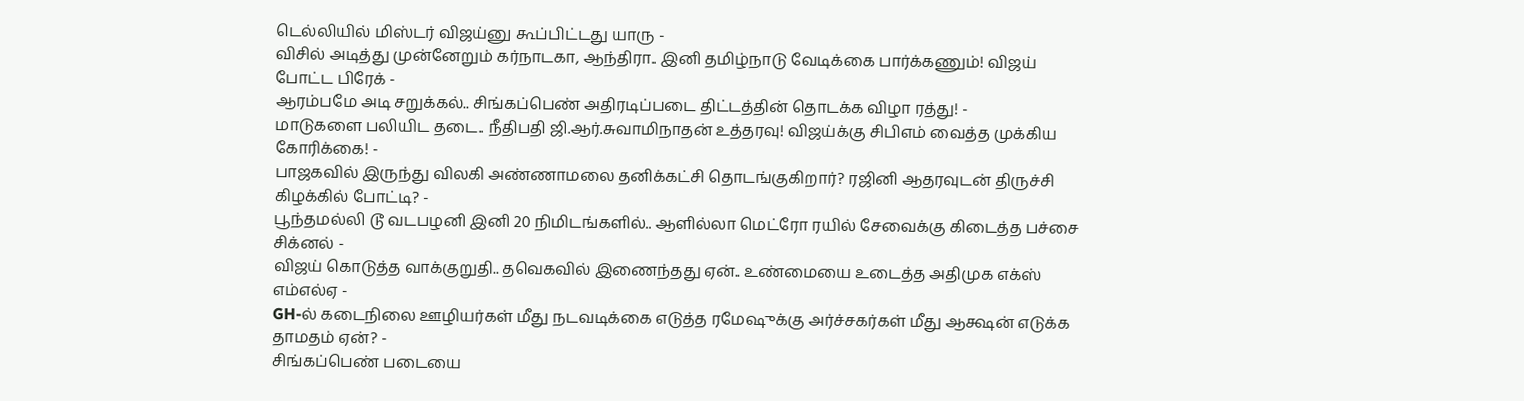டெல்லியில் மிஸ்டர் விஜய்னு கூப்பிட்டது யாரு -
விசில் அடித்து முன்னேறும் கர்நாடகா, ஆந்திரா.. இனி தமிழ்நாடு வேடிக்கை பார்க்கணும்! விஜய் போட்ட பிரேக் -
ஆரம்பமே அடி சறுக்கல்.. சிங்கப்பெண் அதிரடிப்படை திட்டத்தின் தொடக்க விழா ரத்து! -
மாடுகளை பலியிட தடை.. நீதிபதி ஜி.ஆர்.சுவாமிநாதன் உத்தரவு! விஜய்க்கு சிபிஎம் வைத்த முக்கிய கோரிக்கை! -
பாஜகவில் இருந்து விலகி அண்ணாமலை தனிக்கட்சி தொடங்குகிறார்? ரஜினி ஆதரவுடன் திருச்சி கிழக்கில் போட்டி? -
பூந்தமல்லி டூ வடபழனி இனி 20 நிமிடங்களில்.. ஆளில்லா மெட்ரோ ரயில் சேவைக்கு கிடைத்த பச்சை சிக்னல் -
விஜய் கொடுத்த வாக்குறுதி.. தவெகவில் இணைந்தது ஏன்.. உண்மையை உடைத்த அதிமுக எக்ஸ் எம்எல்ஏ -
GH-ல் கடைநிலை ஊழியர்கள் மீது நடவடிக்கை எடுத்த ரமேஷுக்கு அர்ச்சகர்கள் மீது ஆக்ஷன் எடுக்க தாமதம் ஏன்? -
சிங்கப்பெண் படையை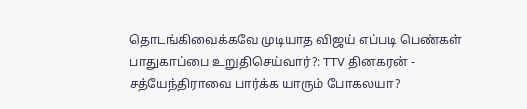தொடங்கிவைக்கவே முடியாத விஜய் எப்படி பெண்கள் பாதுகாப்பை உறுதிசெய்வார்?: TTV தினகரன் -
சத்யேந்திராவை பார்க்க யாரும் போகலயா?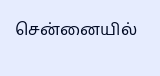சென்னையில்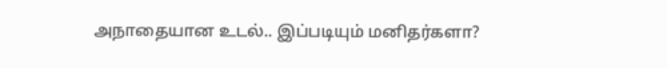அநாதையான உடல்.. இப்படியும் மனிதர்களா?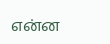என்ன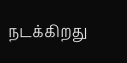நடக்கிறது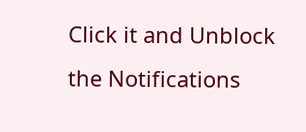Click it and Unblock the Notifications